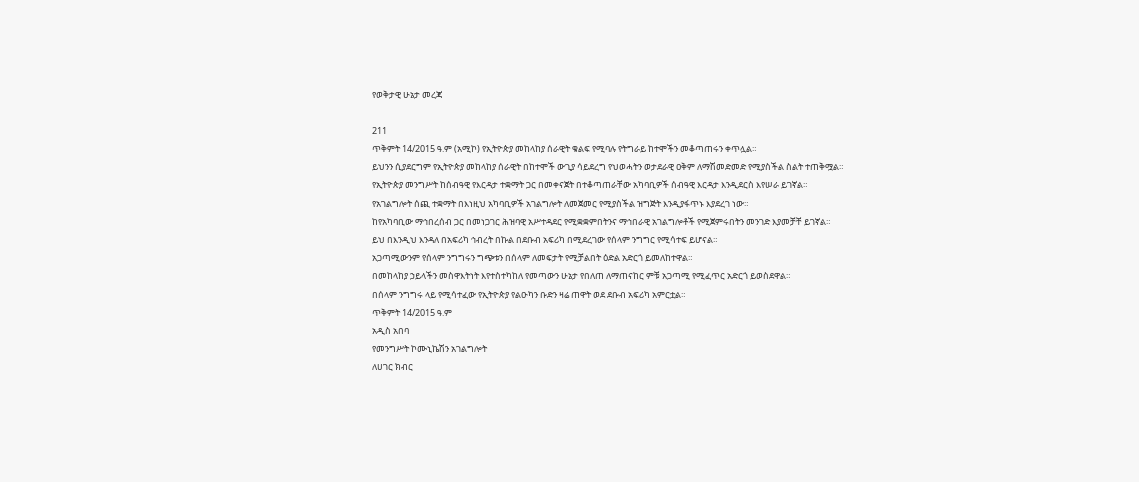የወቅታዊ ሁኔታ መረጃ

211
ጥቅምት 14/2015 ዓ.ም (አሚኮ) የኢትዮጵያ መከላከያ ሰራዊት ቁልፍ የሚባሉ የትግራይ ከተሞችን መቆጣጠሩን ቀጥሏል።
ይህንን ሲያደርግም የኢትዮጵያ መከላከያ ሰራዊት በከተሞች ውጊያ ሳይደረግ የህወሓትን ወታደራዊ ዐቅም ለማሽመድመድ የሚያስችል ስልት ተጠቅሟል።
የኢትዮጵያ መንግሥት ከሰብዓዊ የእርዳታ ተቋማት ጋር በመቀናጀት በተቆጣጠራቸው አካባቢዎች ሰብዓዊ እርዳታ እንዲደርስ እየሠራ ይገኛል።
የአገልግሎት ሰጪ ተቋማት በእነዚህ አካባቢዎች አገልግሎት ለመጀመር የሚያስችል ዝግጅት እንዲያፋጥኑ እያደረገ ነው።
ከየአካባቢው ማኅበረሰብ ጋር በመነጋገር ሕዝባዊ አሥተዳደር የሚቋቋምበትንና ማኅበራዊ አገልግሎቶች የሚጀምሩበትን መንገድ እያመቻቸ ይገኛል።
ይህ በእንዲህ እንዳለ በአፍሪካ ኅብረት በኩል በደቡብ አፍሪካ በሚደረገው የሰላም ንግግር የሚሳተፍ ይሆናል።
አጋጣሚውንም የሰላም ንግግሩን ግጭቱን በሰላም ለመፍታት የሚቻልበት ዕድል አድርጎ ይመለከተዋል።
በመከላከያ ኃይላችን መስዋእትነት እየተስተካከለ የመጣውን ሁኔታ የበለጠ ለማጠናከር ምቹ አጋጣሚ የሚፈጥር አድርጎ ይወስደዋል።
በሰላም ንግግሩ ላይ የሚሳተፈው የኢትዮጵያ የልዑካን ቡድን ዛሬ ጠዋት ወደ ደቡብ አፍሪካ አምርቷል።
ጥቅምት 14/2015 ዓ.ም
አዲስ አበባ
የመንግሥት ኮሙኒኬሽን አገልግሎት
ለሀገር ክብር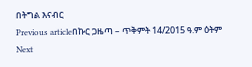በትግል እናብር
Previous articleበኩር ጋዜጣ – ጥቅምት 14/2015 ዓ.ም ዕትም
Next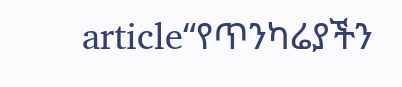article“የጥንካሬያችን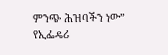ምንጭ ሕዝባችን ነው” የኢፌዴሪ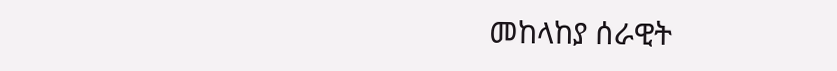መከላከያ ሰራዊት